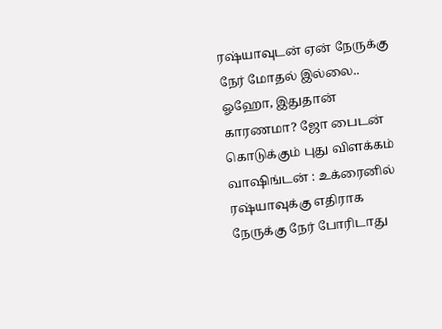ரஷ்யாவுடன் ஏன் நேருக்கு நேர் மோதல் இல்லை.. ஓஹோ, இதுதான் காரணமா? ஜோ பைடன் கொடுக்கும் புது விளக்கம்
வாஷிங்டன் : உக்ரைனில் ரஷ்யாவுக்கு எதிராக நேருக்கு நேர் போரிடாது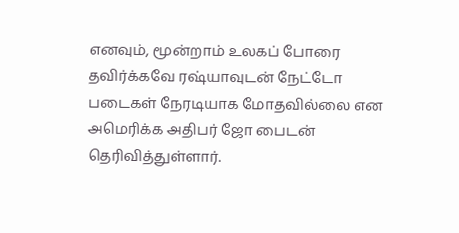எனவும், மூன்றாம் உலகப் போரை தவிர்க்கவே ரஷ்யாவுடன் நேட்டோ படைகள் நேரடியாக மோதவில்லை என அமெரிக்க அதிபர் ஜோ பைடன் தெரிவித்துள்ளார்.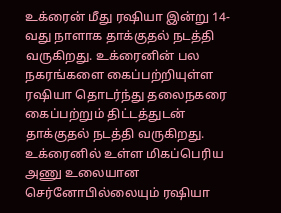உக்ரைன் மீது ரஷியா இன்று 14-வது நாளாக தாக்குதல் நடத்தி வருகிறது. உக்ரைனின் பல நகரங்களை கைப்பற்றியுள்ள ரஷியா தொடர்ந்து தலைநகரை கைப்பற்றும் திட்டத்துடன் தாக்குதல் நடத்தி வருகிறது.
உக்ரைனில் உள்ள மிகப்பெரிய அணு உலையான செர்னோபில்லையும் ரஷியா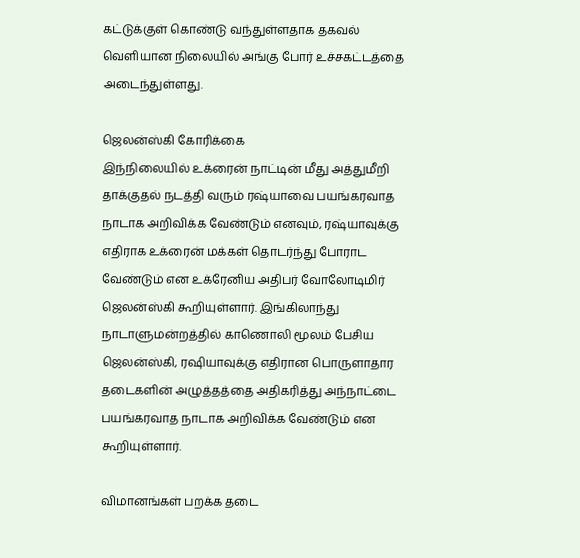கட்டுக்குள் கொண்டு வந்துள்ளதாக தகவல் வெளியான நிலையில் அங்கு போர் உச்சகட்டத்தை அடைந்துள்ளது.

ஜெலன்ஸ்கி கோரிக்கை
இந்நிலையில் உக்ரைன் நாட்டின் மீது அத்துமீறி தாக்குதல் நடத்தி வரும் ரஷ்யாவை பயங்கரவாத நாடாக அறிவிக்க வேண்டும் எனவும், ரஷ்யாவுக்கு எதிராக உக்ரைன் மக்கள் தொடர்ந்து போராட வேண்டும் என உக்ரேனிய அதிபர் வோலோடிமிர் ஜெலன்ஸ்கி கூறியுள்ளார். இங்கிலாந்து நாடாளுமன்றத்தில் காணொலி மூலம் பேசிய ஜெலன்ஸ்கி, ரஷியாவுக்கு எதிரான பொருளாதார தடைகளின் அழுத்தத்தை அதிகரித்து அந்நாட்டை பயங்கரவாத நாடாக அறிவிக்க வேண்டும் என கூறியுள்ளார்.

விமானங்கள் பறக்க தடை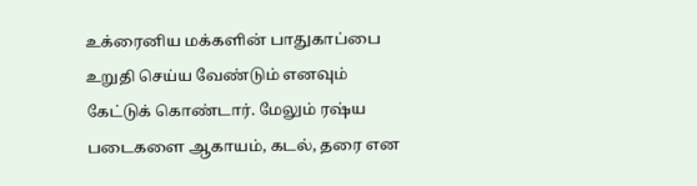உக்ரைனிய மக்களின் பாதுகாப்பை உறுதி செய்ய வேண்டும் எனவும் கேட்டுக் கொண்டார். மேலும் ரஷ்ய படைகளை ஆகாயம், கடல், தரை என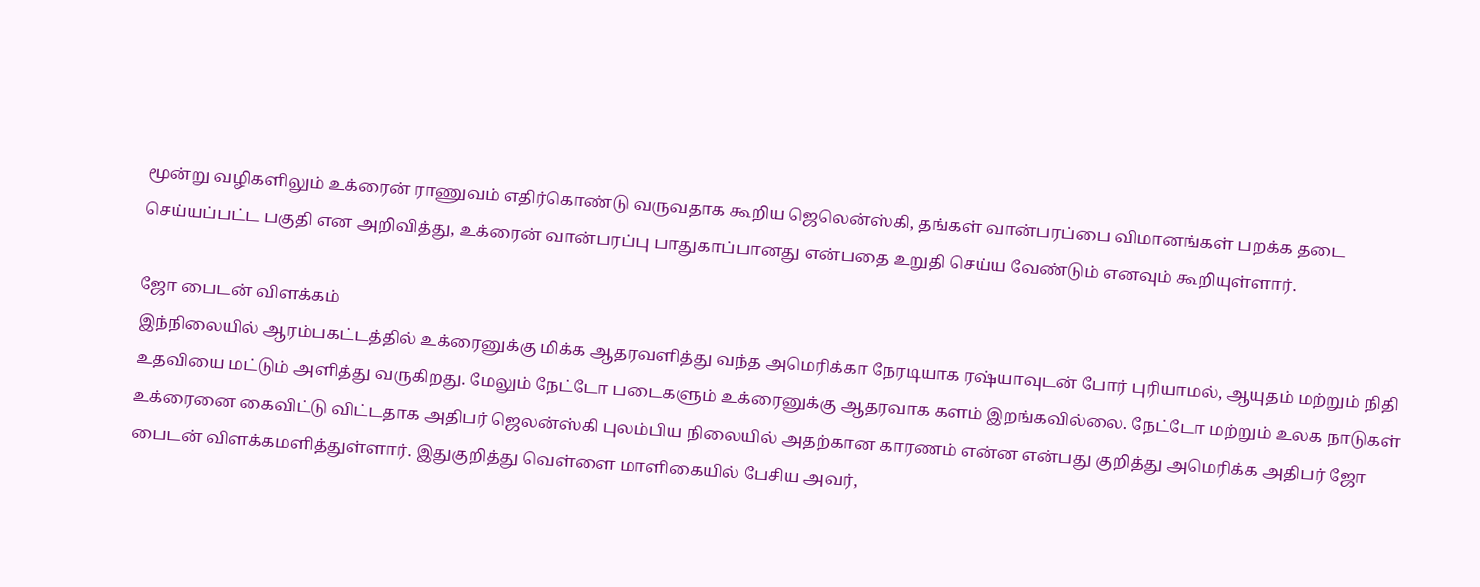மூன்று வழிகளிலும் உக்ரைன் ராணுவம் எதிர்கொண்டு வருவதாக கூறிய ஜெலென்ஸ்கி, தங்கள் வான்பரப்பை விமானங்கள் பறக்க தடை செய்யப்பட்ட பகுதி என அறிவித்து, உக்ரைன் வான்பரப்பு பாதுகாப்பானது என்பதை உறுதி செய்ய வேண்டும் எனவும் கூறியுள்ளார்.

ஜோ பைடன் விளக்கம்
இந்நிலையில் ஆரம்பகட்டத்தில் உக்ரைனுக்கு மிக்க ஆதரவளித்து வந்த அமெரிக்கா நேரடியாக ரஷ்யாவுடன் போர் புரியாமல், ஆயுதம் மற்றும் நிதி உதவியை மட்டும் அளித்து வருகிறது. மேலும் நேட்டோ படைகளும் உக்ரைனுக்கு ஆதரவாக களம் இறங்கவில்லை. நேட்டோ மற்றும் உலக நாடுகள் உக்ரைனை கைவிட்டு விட்டதாக அதிபர் ஜெலன்ஸ்கி புலம்பிய நிலையில் அதற்கான காரணம் என்ன என்பது குறித்து அமெரிக்க அதிபர் ஜோ பைடன் விளக்கமளித்துள்ளார். இதுகுறித்து வெள்ளை மாளிகையில் பேசிய அவர்,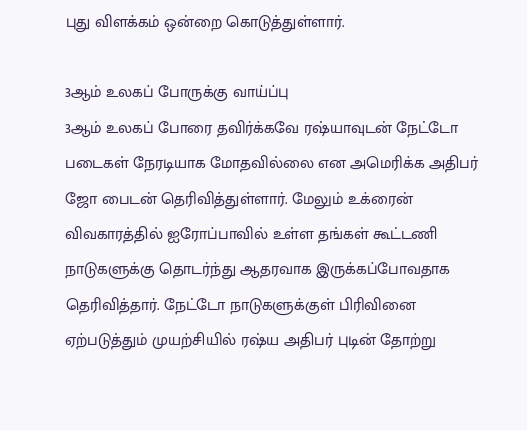புது விளக்கம் ஒன்றை கொடுத்துள்ளார்.

3ஆம் உலகப் போருக்கு வாய்ப்பு
3ஆம் உலகப் போரை தவிர்க்கவே ரஷ்யாவுடன் நேட்டோ படைகள் நேரடியாக மோதவில்லை என அமெரிக்க அதிபர் ஜோ பைடன் தெரிவித்துள்ளார். மேலும் உக்ரைன் விவகாரத்தில் ஐரோப்பாவில் உள்ள தங்கள் கூட்டணி நாடுகளுக்கு தொடர்ந்து ஆதரவாக இருக்கப்போவதாக தெரிவித்தார். நேட்டோ நாடுகளுக்குள் பிரிவினை ஏற்படுத்தும் முயற்சியில் ரஷ்ய அதிபர் புடின் தோற்று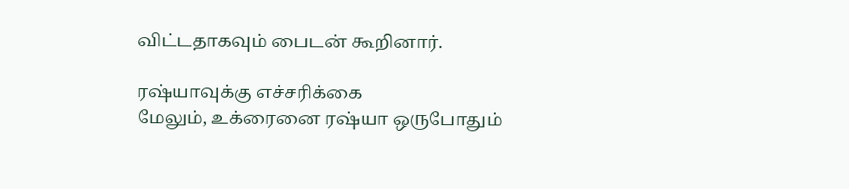விட்டதாகவும் பைடன் கூறினார்.

ரஷ்யாவுக்கு எச்சரிக்கை
மேலும், உக்ரைனை ரஷ்யா ஒருபோதும்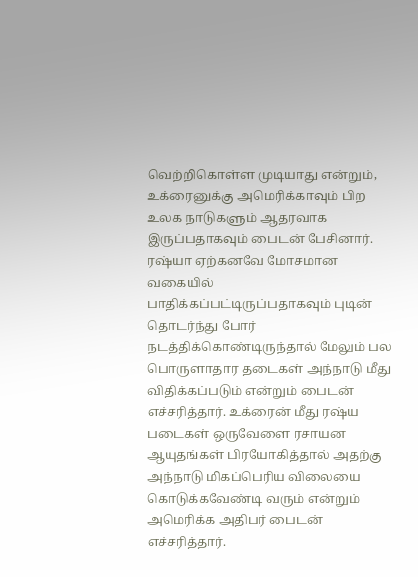வெற்றிகொள்ள முடியாது என்றும், உக்ரைனுக்கு அமெரிக்காவும் பிற உலக நாடுகளும் ஆதரவாக இருப்பதாகவும் பைடன் பேசினார். ரஷ்யா ஏற்கனவே மோசமான வகையில் பாதிக்கப்பட்டிருப்பதாகவும் புடின் தொடர்ந்து போர் நடத்திக்கொண்டிருந்தால் மேலும் பல பொருளாதார தடைகள் அந்நாடு மீது விதிக்கப்படும் என்றும் பைடன் எச்சரித்தார். உக்ரைன் மீது ரஷ்ய படைகள் ஒருவேளை ரசாயன ஆயுதங்கள் பிரயோகித்தால் அதற்கு அந்நாடு மிகப்பெரிய விலையை கொடுக்கவேண்டி வரும் என்றும் அமெரிக்க அதிபர் பைடன் எச்சரித்தார்.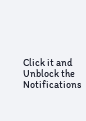Click it and Unblock the Notifications